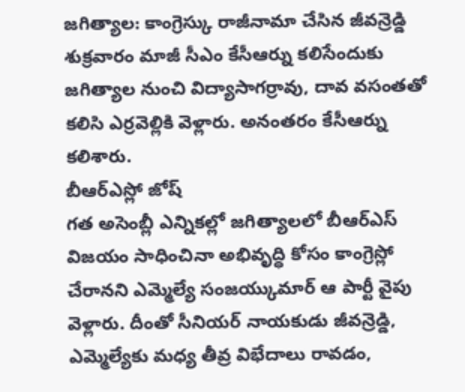జగిత్యాల: కాంగ్రెస్కు రాజీనామా చేసిన జీవన్రెడ్డి శుక్రవారం మాజీ సీఎం కేసీఆర్ను కలిసేందుకు జగిత్యాల నుంచి విద్యాసాగర్రావు, దావ వసంతతో కలిసి ఎర్రవెల్లికి వెళ్లారు. అనంతరం కేసీఆర్ను కలిశారు.
బీఆర్ఎస్లో జోష్
గత అసెంబ్లీ ఎన్నికల్లో జగిత్యాలలో బీఆర్ఎస్ విజయం సాధించినా అభివృద్ధి కోసం కాంగ్రెస్లో చేరానని ఎమ్మెల్యే సంజయ్కుమార్ ఆ పార్టీ వైపు వెళ్లారు. దీంతో సీనియర్ నాయకుడు జీవన్రెడ్డి, ఎమ్మెల్యేకు మధ్య తీవ్ర విభేదాలు రావడం,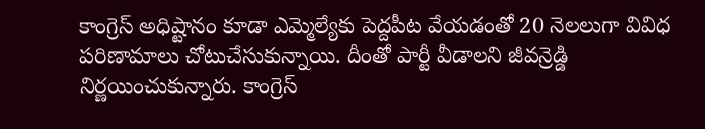కాంగ్రెస్ అధిష్టానం కూడా ఎమ్మెల్యేకు పెద్దపీట వేయడంతో 20 నెలలుగా వివిధ పరిణామాలు చోటుచేసుకున్నాయి. దీంతో పార్టీ వీడాలని జీవన్రెడ్డి నిర్ణయించుకున్నారు. కాంగ్రెస్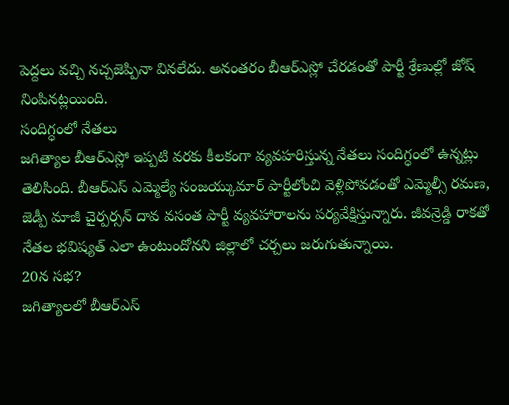పెద్దలు వచ్చి నచ్చజెప్పినా వినలేదు. అనంతరం బీఆర్ఎస్లో చేరడంతో పార్టీ శ్రేణుల్లో జోష్ నింపినట్లయింది.
సందిగ్ధంలో నేతలు
జగిత్యాల బీఆర్ఎస్లో ఇప్పటి వరకు కీలకంగా వ్యవహరిస్తున్న నేతలు సందిగ్ధంలో ఉన్నట్లు తెలిసింది. బీఆర్ఎస్ ఎమ్మెల్యే సంజయ్కుమార్ పార్టీలోంచి వెళ్లిపోవడంతో ఎమ్మెల్సీ రమణ, జెడ్పీ మాజీ చైర్పర్సన్ దావ వసంత పార్టీ వ్యవహారాలను పర్యవేక్షిస్తున్నారు. జీవన్రెడ్డి రాకతో నేతల భవిష్యత్ ఎలా ఉంటుందోనని జిల్లాలో చర్చలు జరుగుతున్నాయి.
20న సభ?
జగిత్యాలలో బీఆర్ఎస్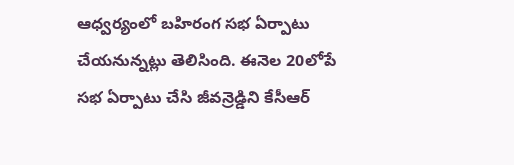ఆధ్వర్యంలో బహిరంగ సభ ఏర్పాటు చేయనున్నట్లు తెలిసింది. ఈనెల 20లోపే సభ ఏర్పాటు చేసి జీవన్రెడ్డిని కేసీఆర్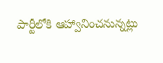పార్టీలోకి ఆహ్వానించనున్నట్లు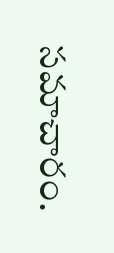సమాచారం.